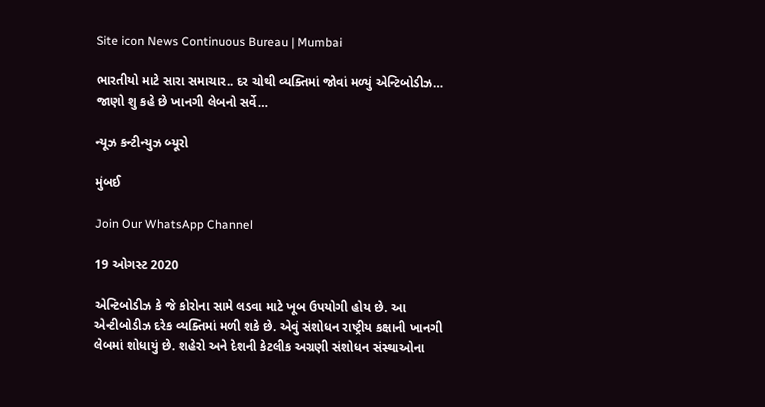Site icon News Continuous Bureau | Mumbai

ભારતીયો માટે સારા સમાચાર.. દર ચોથી વ્યક્તિમાં જોવાં મળ્યું એન્ટિબોડીઝ… જાણો શુ કહે છે ખાનગી લેબનો સર્વે…

ન્યૂઝ કન્ટીન્યુઝ બ્યૂરો

મુંબઈ

Join Our WhatsApp Channel

19 ઓગસ્ટ 2020

એન્ટિબોડીઝ કે જે કોરોના સામે લડવા માટે ખૂબ ઉપયોગી હોય છે. આ એન્ટીબોડીઝ દરેક વ્યક્તિમાં મળી શકે છે. એવું સંશોધન રાષ્ટ્રીય કક્ષાની ખાનગી લેબમાં શોધાયું છે. શહેરો અને દેશની કેટલીક અગ્રણી સંશોધન સંસ્થાઓના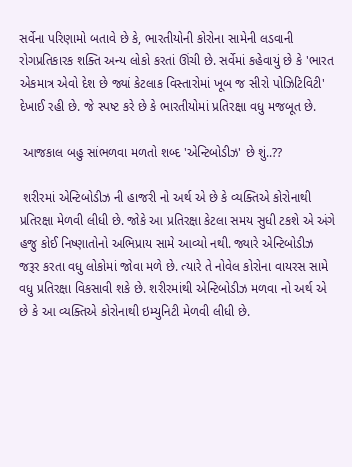સર્વેના પરિણામો બતાવે છે કે, ભારતીયોની કોરોના સામેની લડવાની રોગપ્રતિકારક શક્તિ અન્ય લોકો કરતાં ઊંચી છે. સર્વેમાં કહેવાયું છે કે 'ભારત એકમાત્ર એવો દેશ છે જ્યાં કેટલાક વિસ્તારોમાં ખૂબ જ સીરો પોઝિટિવિટી' દેખાઈ રહી છે. જે સ્પષ્ટ કરે છે કે ભારતીયોમાં પ્રતિરક્ષા વધુ મજબૂત છે.

 આજકાલ બહુ સાંભળવા મળતો શબ્દ 'એન્ટિબોડીઝ' છે શું..??

 શરીરમાં એન્ટિબોડીઝ ની હાજરી નો અર્થ એ છે કે વ્યક્તિએ કોરોનાથી પ્રતિરક્ષા મેળવી લીધી છે. જોકે આ પ્રતિરક્ષા કેટલા સમય સુધી ટકશે એ અંગે હજુ કોઈ નિષ્ણાતોનો અભિપ્રાય સામે આવ્યો નથી. જ્યારે એન્ટિબોડીઝ જરૂર કરતા વધુ લોકોમાં જોવા મળે છે. ત્યારે તે નોવેલ કોરોના વાયરસ સામે વધુ પ્રતિરક્ષા વિકસાવી શકે છે. શરીરમાંથી એન્ટિબોડીઝ મળવા નો અર્થ એ છે કે આ વ્યક્તિએ કોરોનાથી ઇમ્યુનિટી મેળવી લીધી છે.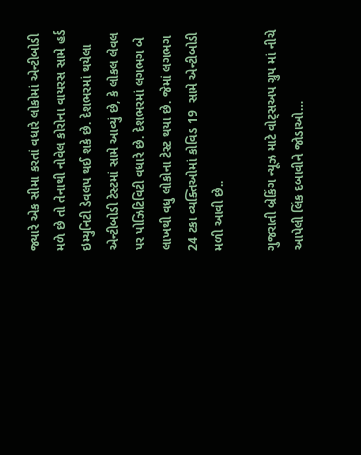જ્યારે એક સીમા કરતાં વધારે લોકોમાં એન્ટીબોડી મળે છે તો તેનાથી નોવેલ કોરોના વાયરસ સામે હર્ડ ઇમ્યુનિટી ડેવલપ થઈ શકે છે. દેશભરમાં થયેલા એન્ટીબોડી ટેસ્ટમાં સામે આવ્યું છે, કે લોકલ લેવલ પર પોઝિટિવિટી વધારે છે. દેશભરમાં લગભગ બે લાખથી વધુ લોકોના ટેસ્ટ થયા છે. જેમાં લગભગ 24 ટકા વ્યક્તિઓમાં કોવિડ 19  સામે એન્ટીબોડી મળી આવી છે..

ગુજરાતી બ્રેકિંગ ન્યૂઝ માટે વોટ્સઅપ ગ્રુપ માં નીચે આપેલી લિંક દબાવીને જોડાઓ…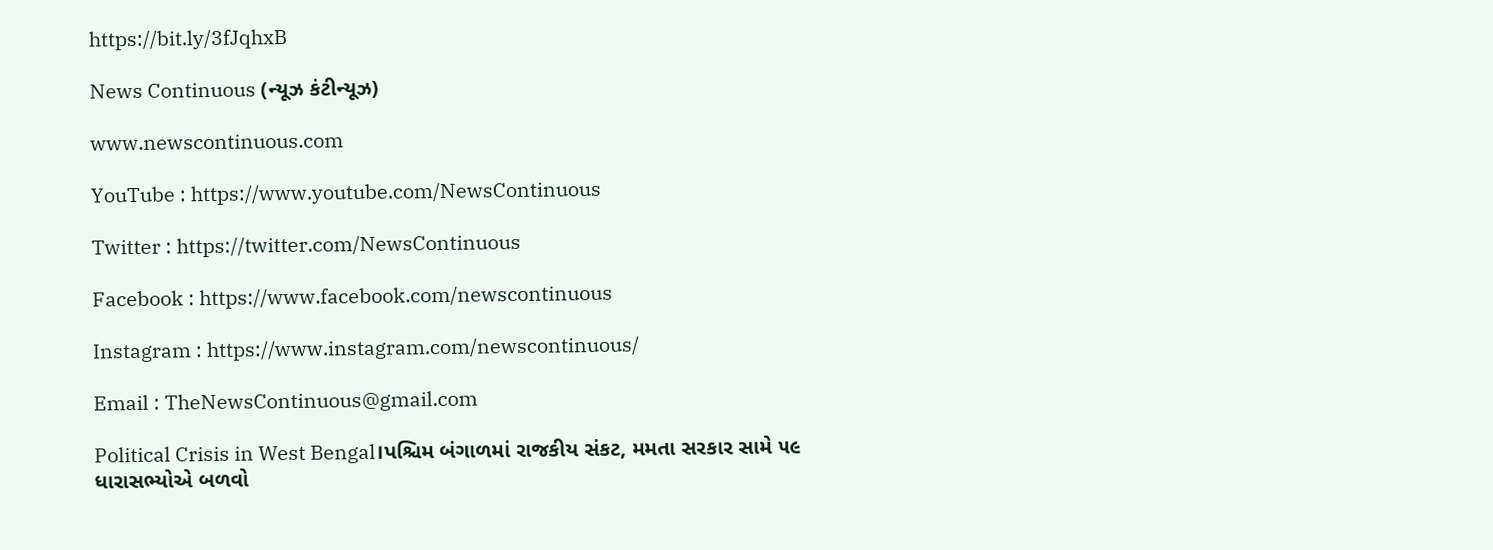https://bit.ly/3fJqhxB

News Continuous (ન્યૂઝ કંટીન્યૂઝ)

www.newscontinuous.com

YouTube : https://www.youtube.com/NewsContinuous

Twitter : https://twitter.com/NewsContinuous

Facebook : https://www.facebook.com/newscontinuous

Instagram : https://www.instagram.com/newscontinuous/

Email : TheNewsContinuous@gmail.com

Political Crisis in West Bengal।પશ્ચિમ બંગાળમાં રાજકીય સંકટ, મમતા સરકાર સામે ૫૯ ધારાસભ્યોએ બળવો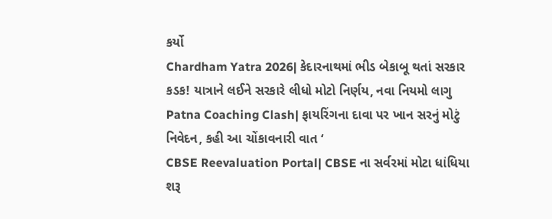કર્યો
Chardham Yatra 2026| કેદારનાથમાં ભીડ બેકાબૂ થતાં સરકાર કડક! યાત્રાને લઈને સરકારે લીધો મોટો નિર્ણય, નવા નિયમો લાગુ
Patna Coaching Clash| ફાયરિંગના દાવા પર ખાન સરનું મોટું નિવેદન, કહી આ ચોંકાવનારી વાત ‘
CBSE Reevaluation Portal| CBSE ના સર્વરમાં મોટા ધાંધિયા શરૂ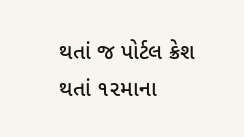થતાં જ પોર્ટલ ક્રેશ થતાં ૧૨માના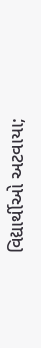વિદ્યાર્થીઓ અટવાયા;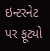ઇન્ટરનેટ પર ફૂટ્યો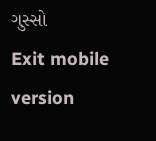ગુસ્સો
Exit mobile version